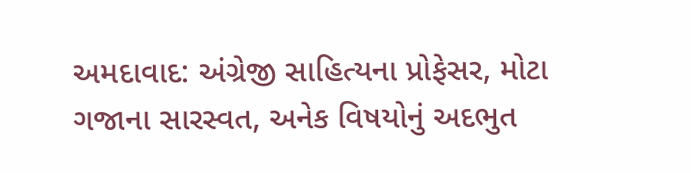અમદાવાદ: અંગ્રેજી સાહિત્યના પ્રોફેસર, મોટા ગજાના સારસ્વત, અનેક વિષયોનું અદભુત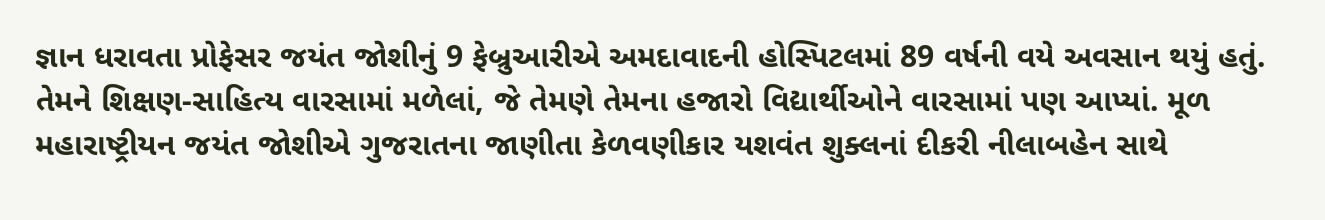જ્ઞાન ધરાવતા પ્રોફેસર જયંત જોશીનું 9 ફેબ્રુઆરીએ અમદાવાદની હોસ્પિટલમાં 89 વર્ષની વયે અવસાન થયું હતું. તેમને શિક્ષણ-સાહિત્ય વારસામાં મળેલાં, જે તેમણે તેમના હજારો વિદ્યાર્થીઓને વારસામાં પણ આપ્યાં. મૂળ મહારાષ્ટ્રીયન જયંત જોશીએ ગુજરાતના જાણીતા કેળવણીકાર યશવંત શુક્લનાં દીકરી નીલાબહેન સાથે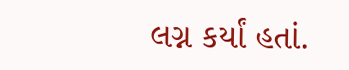લગ્ન કર્યાં હતાં.